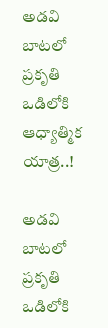అడవి బాటలో ప్రకృతి ఒడిలోకి ఆధ్యాత్మిక యాత్ర..!

అడవి బాటలో ప్రకృతి ఒడిలోకి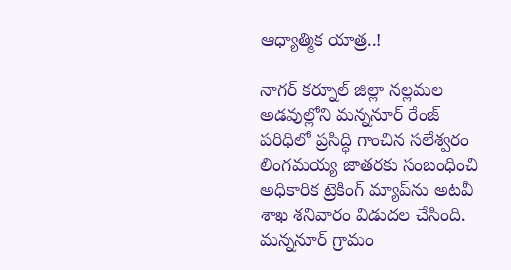ఆధ్యాత్మిక యాత్ర..!

నాగర్ కర్నూల్ జిల్లా నల్లమల అడవుల్లోని మన్ననూర్ రేంజ్ పరిధిలో ప్రసిద్ధి గాంచిన సలేశ్వరం లింగమయ్య జాతరకు సంబంధించి అధికారిక ట్రెకింగ్ మ్యాప్‌ను అటవీ శాఖ శనివారం విడుదల చేసింది. మన్ననూర్ గ్రామం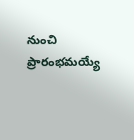నుంచి ప్రారంభమయ్యే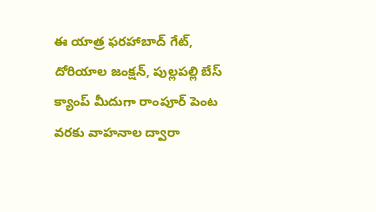ఈ యాత్ర ఫరహాబాద్ గేట్, దోరియాల జంక్షన్, పుల్లపల్లి బేస్ క్యాంప్ మీదుగా రాంపూర్ పెంట వరకు వాహనాల ద్వారా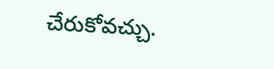చేరుకోవచ్చు.